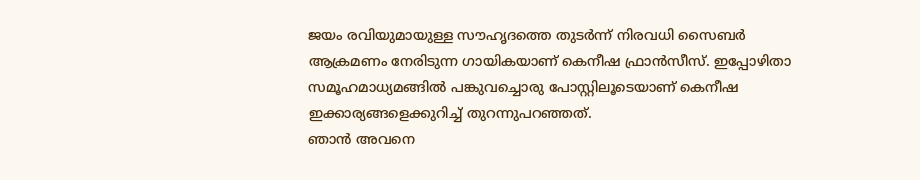ജയം രവിയുമായുള്ള സൗഹൃദത്തെ തുടർന്ന് നിരവധി സൈബർ ആക്രമണം നേരിടുന്ന ഗായികയാണ് കെനീഷ ഫ്രാൻസീസ്. ഇപ്പോഴിതാ സമൂഹമാധ്യമങ്ങിൽ പങ്കുവച്ചൊരു പോസ്റ്റിലൂടെയാണ് കെനീഷ ഇക്കാര്യങ്ങളെക്കുറിച്ച് തുറന്നുപറഞ്ഞത്.
ഞാൻ അവനെ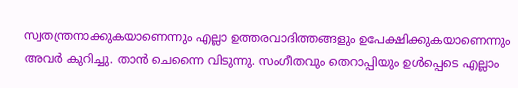സ്വതന്ത്രനാക്കുകയാണെന്നും എല്ലാ ഉത്തരവാദിത്തങ്ങളും ഉപേക്ഷിക്കുകയാണെന്നും അവർ കുറിച്ചു. താൻ ചെന്നൈ വിടുന്നു. സംഗീതവും തെറാപ്പിയും ഉൾപ്പെടെ എല്ലാം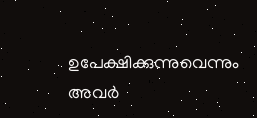ഉപേക്ഷിക്കുന്നുവെന്നും അവർ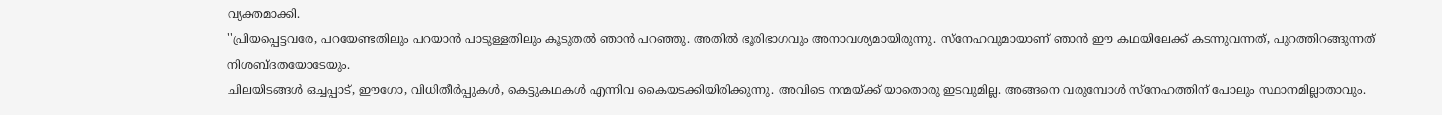വ്യക്തമാക്കി.
''പ്രിയപ്പെട്ടവരേ, പറയേണ്ടതിലും പറയാൻ പാടുള്ളതിലും കൂടുതൽ ഞാൻ പറഞ്ഞു. അതിൽ ഭൂരിഭാഗവും അനാവശ്യമായിരുന്നു. സ്നേഹവുമായാണ് ഞാൻ ഈ കഥയിലേക്ക് കടന്നുവന്നത്, പുറത്തിറങ്ങുന്നത് നിശബ്ദതയോടേയും.
ചിലയിടങ്ങൾ ഒച്ചപ്പാട്, ഈഗോ, വിധിതീർപ്പുകൾ, കെട്ടുകഥകൾ എന്നിവ കൈയടക്കിയിരിക്കുന്നു. അവിടെ നന്മയ്ക്ക് യാതൊരു ഇടവുമില്ല. അങ്ങനെ വരുമ്പോൾ സ്നേഹത്തിന് പോലും സ്ഥാനമില്ലാതാവും.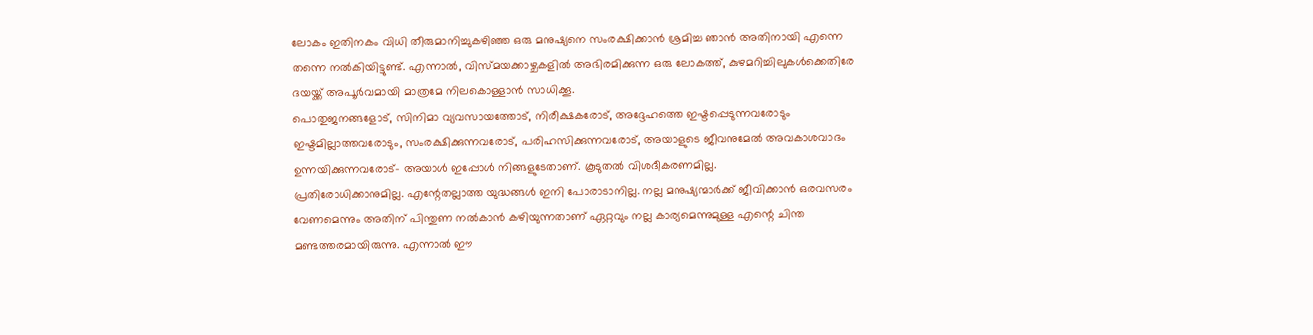ലോകം ഇതിനകം വിധി തീരുമാനിച്ചുകഴിഞ്ഞ ഒരു മനുഷ്യനെ സംരക്ഷിക്കാൻ ശ്രമിച്ച ഞാൻ അതിനായി എന്നെ തന്നെ നൽകിയിട്ടുണ്ട്. എന്നാൽ, വിസ്മയക്കാഴ്ചകളിൽ അഭിരമിക്കുന്ന ഒരു ലോകത്ത്, കുഴമറിച്ചിലുകൾക്കെതിരേ ദയയ്ക്ക് അപൂർവമായി മാത്രമേ നിലകൊള്ളാൻ സാധിക്കൂ.
പൊതുജനങ്ങളോട്, സിനിമാ വ്യവസായത്തോട്, നിരീക്ഷകരോട്, അദ്ദേഹത്തെ ഇഷ്ടപ്പെടുന്നവരോടും ഇഷ്ടമില്ലാത്തവരോടും, സംരക്ഷിക്കുന്നവരോട്, പരിഹസിക്കുന്നവരോട്, അയാളുടെ ജീവനുമേൽ അവകാശവാദം ഉന്നയിക്കുന്നവരോട്- അയാൾ ഇപ്പോൾ നിങ്ങളുടേതാണ്. കൂടുതൽ വിശദീകരണമില്ല.
പ്രതിരോധിക്കാനുമില്ല. എന്റേതല്ലാത്ത യുദ്ധങ്ങൾ ഇനി പോരാടാനില്ല. നല്ല മനുഷ്യന്മാർക്ക് ജീവിക്കാൻ ഒരവസരം വേണമെന്നും അതിന് പിന്തുണ നൽകാൻ കഴിയുന്നതാണ് ഏറ്റവും നല്ല കാര്യമെന്നുമുള്ള എന്റെ ചിന്ത മണ്ടത്തരമായിരുന്നു. എന്നാൽ ഈ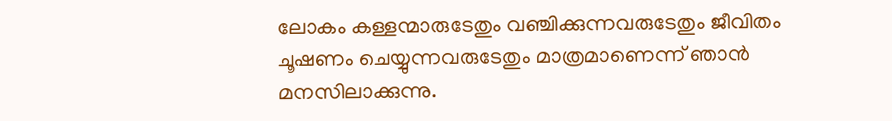ലോകം കള്ളന്മാരുടേതും വഞ്ചിക്കുന്നവരുടേതും ജീവിതം ചൂഷണം ചെയ്യുന്നവരുടേതും മാത്രമാണെന്ന് ഞാൻ മനസിലാക്കുന്നു.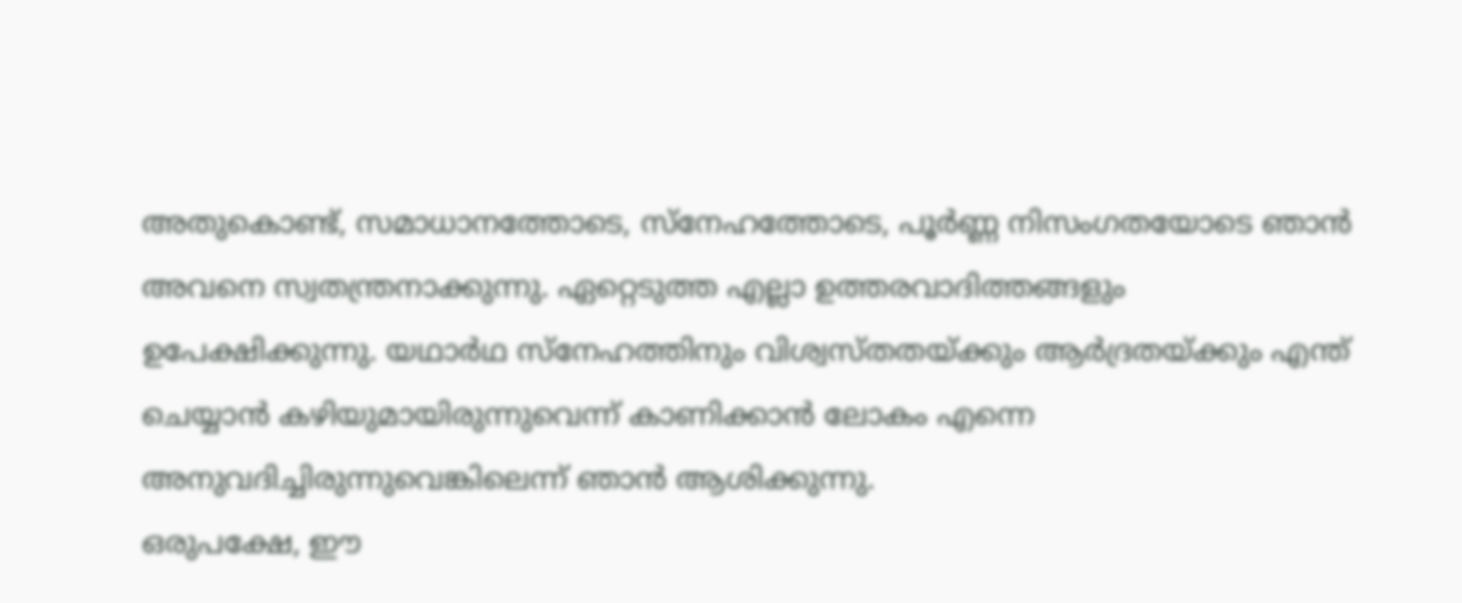അതുകൊണ്ട്, സമാധാനത്തോടെ, സ്നേഹത്തോടെ, പൂർണ്ണ നിസംഗതയോടെ ഞാൻ അവനെ സ്വതന്ത്രനാക്കുന്നു. ഏറ്റെടുത്ത എല്ലാ ഉത്തരവാദിത്തങ്ങളും ഉപേക്ഷിക്കുന്നു. യഥാർഥ സ്നേഹത്തിനും വിശ്വസ്തതയ്ക്കും ആർദ്രതയ്ക്കും എന്ത് ചെയ്യാൻ കഴിയുമായിരുന്നുവെന്ന് കാണിക്കാൻ ലോകം എന്നെ അനുവദിച്ചിരുന്നുവെങ്കിലെന്ന് ഞാൻ ആശിക്കുന്നു.
ഒരുപക്ഷേ, ഈ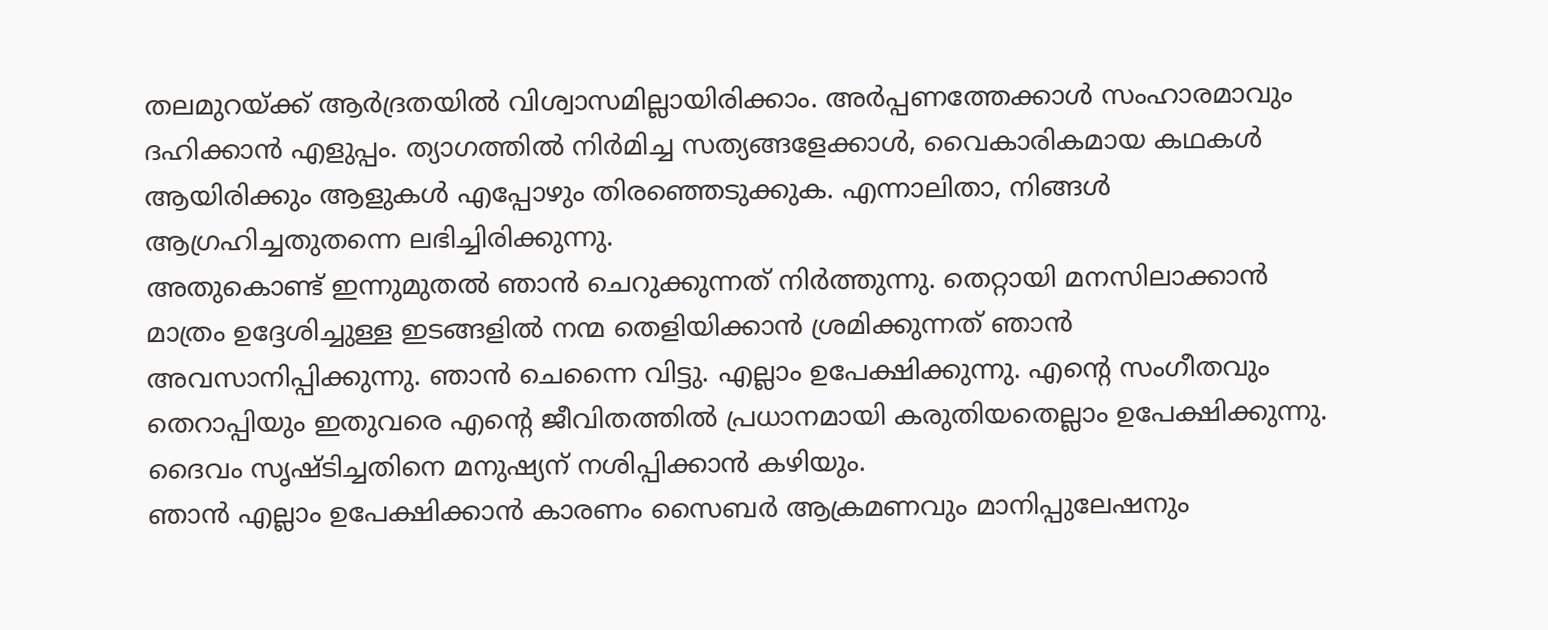തലമുറയ്ക്ക് ആർദ്രതയിൽ വിശ്വാസമില്ലായിരിക്കാം. അർപ്പണത്തേക്കാൾ സംഹാരമാവും ദഹിക്കാൻ എളുപ്പം. ത്യാഗത്തിൽ നിർമിച്ച സത്യങ്ങളേക്കാൾ, വൈകാരികമായ കഥകൾ ആയിരിക്കും ആളുകൾ എപ്പോഴും തിരഞ്ഞെടുക്കുക. എന്നാലിതാ, നിങ്ങൾ ആഗ്രഹിച്ചതുതന്നെ ലഭിച്ചിരിക്കുന്നു.
അതുകൊണ്ട് ഇന്നുമുതൽ ഞാൻ ചെറുക്കുന്നത് നിർത്തുന്നു. തെറ്റായി മനസിലാക്കാൻ മാത്രം ഉദ്ദേശിച്ചുള്ള ഇടങ്ങളിൽ നന്മ തെളിയിക്കാൻ ശ്രമിക്കുന്നത് ഞാൻ അവസാനിപ്പിക്കുന്നു. ഞാൻ ചെന്നൈ വിട്ടു. എല്ലാം ഉപേക്ഷിക്കുന്നു. എന്റെ സംഗീതവും തെറാപ്പിയും ഇതുവരെ എന്റെ ജീവിതത്തിൽ പ്രധാനമായി കരുതിയതെല്ലാം ഉപേക്ഷിക്കുന്നു. ദൈവം സൃഷ്ടിച്ചതിനെ മനുഷ്യന് നശിപ്പിക്കാൻ കഴിയും.
ഞാൻ എല്ലാം ഉപേക്ഷിക്കാൻ കാരണം സൈബർ ആക്രമണവും മാനിപ്പുലേഷനും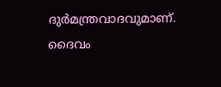ദുർമന്ത്രവാദവുമാണ്. ദൈവം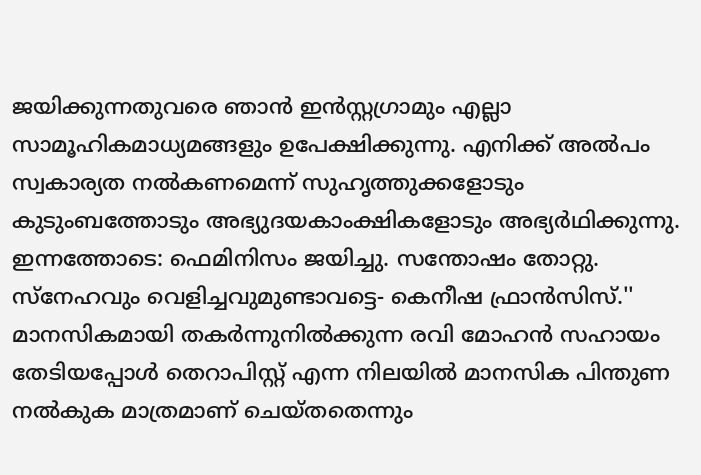ജയിക്കുന്നതുവരെ ഞാൻ ഇൻസ്റ്റഗ്രാമും എല്ലാ സാമൂഹികമാധ്യമങ്ങളും ഉപേക്ഷിക്കുന്നു. എനിക്ക് അൽപം സ്വകാര്യത നൽകണമെന്ന് സുഹൃത്തുക്കളോടും കുടുംബത്തോടും അഭ്യുദയകാംക്ഷികളോടും അഭ്യർഥിക്കുന്നു.
ഇന്നത്തോടെ: ഫെമിനിസം ജയിച്ചു. സന്തോഷം തോറ്റു.
സ്നേഹവും വെളിച്ചവുമുണ്ടാവട്ടെ- കെനീഷ ഫ്രാൻസിസ്.''
മാനസികമായി തകർന്നുനിൽക്കുന്ന രവി മോഹൻ സഹായം തേടിയപ്പോൾ തെറാപിസ്റ്റ് എന്ന നിലയിൽ മാനസിക പിന്തുണ നൽകുക മാത്രമാണ് ചെയ്തതെന്നും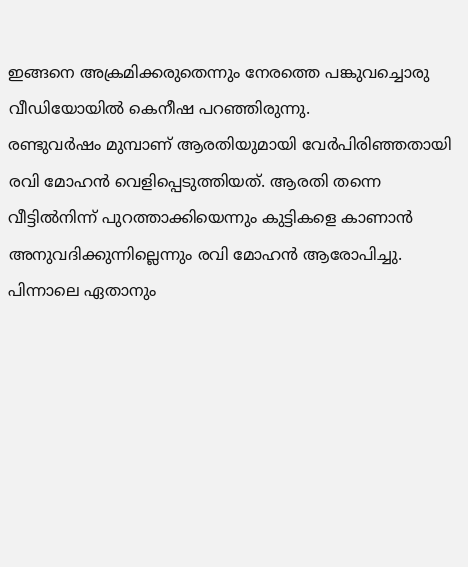ഇങ്ങനെ അക്രമിക്കരുതെന്നും നേരത്തെ പങ്കുവച്ചൊരു വീഡിയോയിൽ കെനീഷ പറഞ്ഞിരുന്നു.
രണ്ടുവർഷം മുമ്പാണ് ആരതിയുമായി വേർപിരിഞ്ഞതായി രവി മോഹൻ വെളിപ്പെടുത്തിയത്. ആരതി തന്നെ വീട്ടിൽനിന്ന് പുറത്താക്കിയെന്നും കുട്ടികളെ കാണാൻ അനുവദിക്കുന്നില്ലെന്നും രവി മോഹൻ ആരോപിച്ചു.
പിന്നാലെ ഏതാനും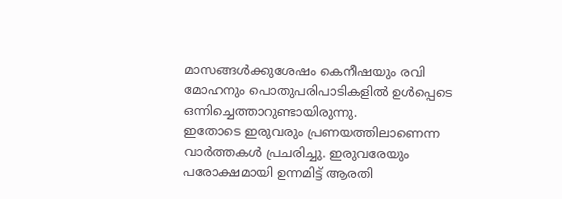മാസങ്ങൾക്കുശേഷം കെനീഷയും രവി മോഹനും പൊതുപരിപാടികളിൽ ഉൾപ്പെടെ ഒന്നിച്ചെത്താറുണ്ടായിരുന്നു.
ഇതോടെ ഇരുവരും പ്രണയത്തിലാണെന്ന വാർത്തകൾ പ്രചരിച്ചു. ഇരുവരേയും പരോക്ഷമായി ഉന്നമിട്ട് ആരതി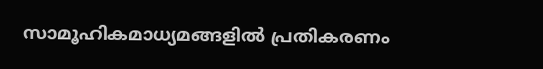സാമൂഹികമാധ്യമങ്ങളിൽ പ്രതികരണം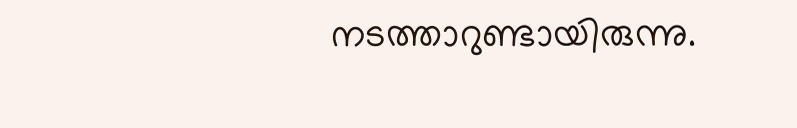നടത്താറുണ്ടായിരുന്നു.